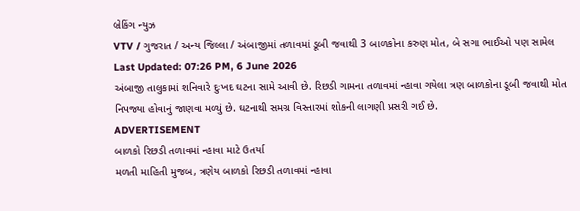બ્રેકિંગ ન્યુઝ
VTV / ગુજરાત / અન્ય જિલ્લા / અંબાજીમાં તળાવમાં ડૂબી જવાથી 3 બાળકોના કરુણ મોત, બે સગા ભાઈઓ પણ સામેલ
Last Updated: 07:26 PM, 6 June 2026
અંબાજી તાલુકામાં શનિવારે દુઃખદ ઘટના સામે આવી છે. રિછડી ગામના તળાવમાં ન્હાવા ગયેલા ત્રણ બાળકોના ડૂબી જવાથી મોત નિપજ્યા હોવાનું જાણવા મળ્યું છે. ઘટનાથી સમગ્ર વિસ્તારમાં શોકની લાગણી પ્રસરી ગઈ છે.
ADVERTISEMENT
બાળકો રિછડી તળાવમાં ન્હાવા માટે ઉતર્યા
મળતી માહિતી મુજબ, ત્રણેય બાળકો રિછડી તળાવમાં ન્હાવા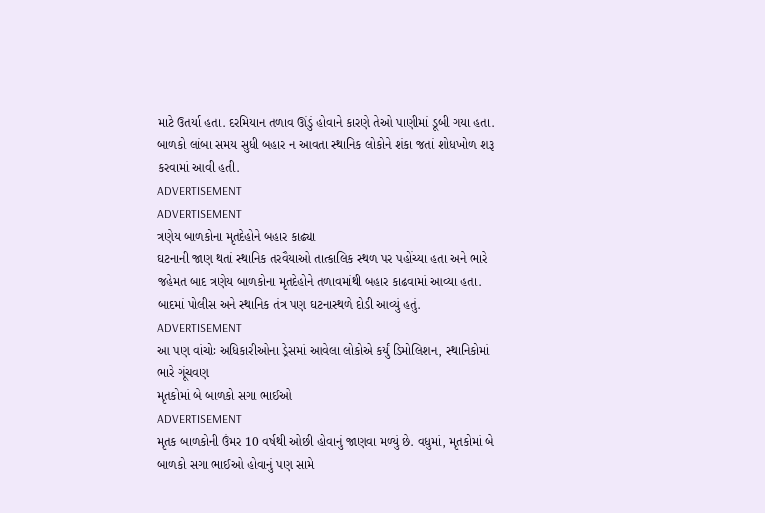માટે ઉતર્યા હતા. દરમિયાન તળાવ ઊંડું હોવાને કારણે તેઓ પાણીમાં ડૂબી ગયા હતા. બાળકો લાંબા સમય સુધી બહાર ન આવતા સ્થાનિક લોકોને શંકા જતાં શોધખોળ શરૂ કરવામાં આવી હતી.
ADVERTISEMENT
ADVERTISEMENT
ત્રણેય બાળકોના મૃતદેહોને બહાર કાઢ્યા
ઘટનાની જાણ થતાં સ્થાનિક તરવૈયાઓ તાત્કાલિક સ્થળ પર પહોંચ્યા હતા અને ભારે જહેમત બાદ ત્રણેય બાળકોના મૃતદેહોને તળાવમાંથી બહાર કાઢવામાં આવ્યા હતા. બાદમાં પોલીસ અને સ્થાનિક તંત્ર પણ ઘટનાસ્થળે દોડી આવ્યું હતું.
ADVERTISEMENT
આ પણ વાંચોઃ અધિકારીઓના ડ્રેસમાં આવેલા લોકોએ કર્યું ડિમોલિશન, સ્થાનિકોમાં ભારે ગૂંચવણ
મૃતકોમાં બે બાળકો સગા ભાઈઓ
ADVERTISEMENT
મૃતક બાળકોની ઉંમર 10 વર્ષથી ઓછી હોવાનું જાણવા મળ્યું છે. વધુમાં, મૃતકોમાં બે બાળકો સગા ભાઈઓ હોવાનું પણ સામે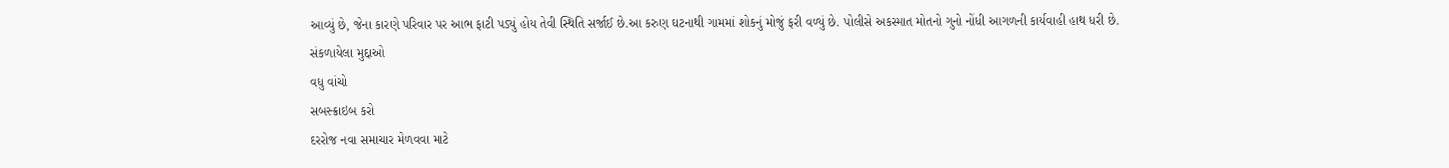આવ્યું છે, જેના કારણે પરિવાર પર આભ ફાટી પડ્યું હોય તેવી સ્થિતિ સર્જાઈ છે.આ કરુણ ઘટનાથી ગામમાં શોકનું મોજું ફરી વળ્યું છે. પોલીસે અકસ્માત મોતનો ગુનો નોંધી આગળની કાર્યવાહી હાથ ધરી છે.
સંકળાયેલા મુદ્દાઓ
વધુ વાંચો
સબસ્ક્રાઇબ કરો
દરરોજ નવા સમાચાર મેળવવા માટે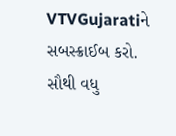VTVGujaratiને સબસ્ક્રાઈબ કરો.
સૌથી વધુ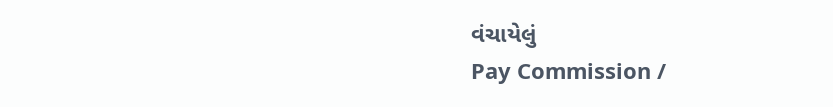વંચાયેલું
Pay Commission /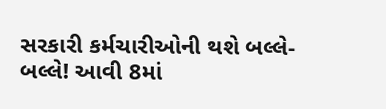સરકારી કર્મચારીઓની થશે બલ્લે-બલ્લે! આવી 8માં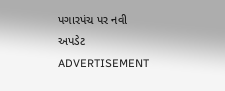પગારપંચ પર નવી અપડેટ
ADVERTISEMENT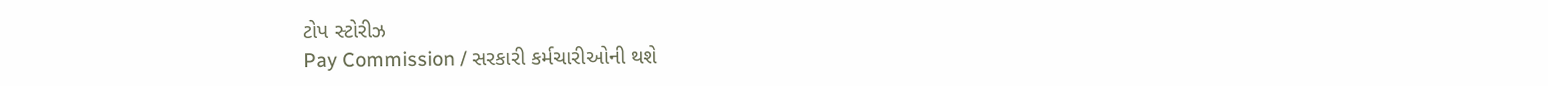ટોપ સ્ટોરીઝ
Pay Commission / સરકારી કર્મચારીઓની થશે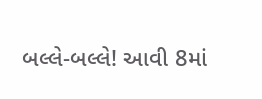બલ્લે-બલ્લે! આવી 8માં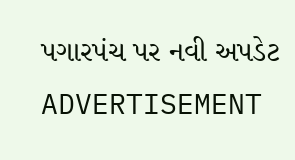પગારપંચ પર નવી અપડેટ
ADVERTISEMENT